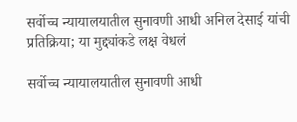सर्वोच्च न्यायालयातील सुनावणी आधी अनिल देसाई यांची प्रतिक्रिया; या मुद्द्यांकडे लक्ष वेधलं

सर्वोच्च न्यायालयातील सुनावणी आधी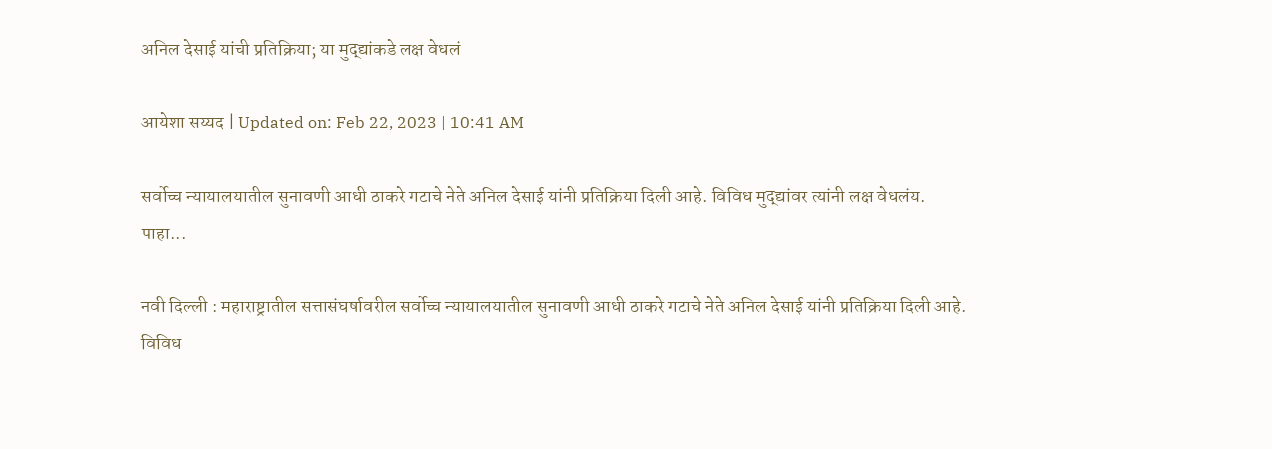अनिल देसाई यांची प्रतिक्रिया; या मुद्द्यांकडे लक्ष वेधलं

आयेशा सय्यद | Updated on: Feb 22, 2023 | 10:41 AM

सर्वोच्च न्यायालयातील सुनावणी आधी ठाकरे गटाचे नेते अनिल देसाई यांनी प्रतिक्रिया दिली आहे. विविध मुद्द्यांवर त्यांनी लक्ष वेधलंय. पाहा...

नवी दिल्ली : महाराष्ट्रातील सत्तासंघर्षावरील सर्वोच्च न्यायालयातील सुनावणी आधी ठाकरे गटाचे नेते अनिल देसाई यांनी प्रतिक्रिया दिली आहे. विविध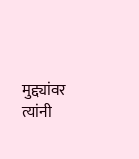मुद्द्यांवर त्यांनी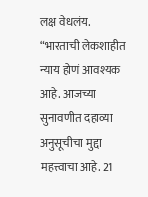लक्ष वेधलंय. “भारताची लेकशाहीत न्याय होणं आवश्यक आहे. आजच्या सुनावणीत दहाव्या अनुसूचीचा मुद्दा महत्त्वाचा आहे. 21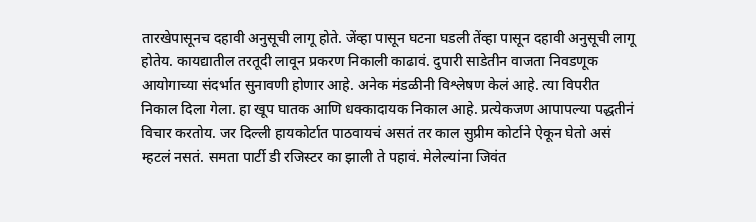तारखेपासूनच दहावी अनुसूची लागू होते. जेंव्हा पासून घटना घडली तेंव्हा पासून दहावी अनुसूची लागू होतेय. कायद्यातील तरतूदी लावून प्रकरण निकाली काढावं. दुपारी साडेतीन वाजता निवडणूक आयोगाच्या संदर्भात सुनावणी होणार आहे. अनेक मंडळीनी विश्लेषण केलं आहे. त्या विपरीत निकाल दिला गेला. हा खूप घातक आणि धक्कादायक निकाल आहे. प्रत्येकजण आपापल्या पद्धतीनं विचार करतोय. जर दिल्ली हायकोर्टात पाठवायचं असतं तर काल सुप्रीम कोर्टाने ऐकून घेतो असं म्हटलं नसतं. समता पार्टी डी रजिस्टर का झाली ते पहावं. मेलेल्यांना जिवंत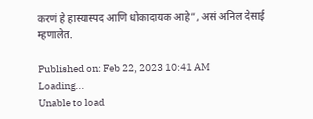करणं हे हास्यास्पद आणि धोकादायक आहे”, असं अनिल देसाई म्हणालेत.

Published on: Feb 22, 2023 10:41 AM
Loading...
Unable to load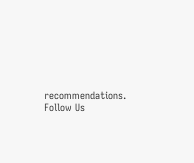recommendations.
Follow Us